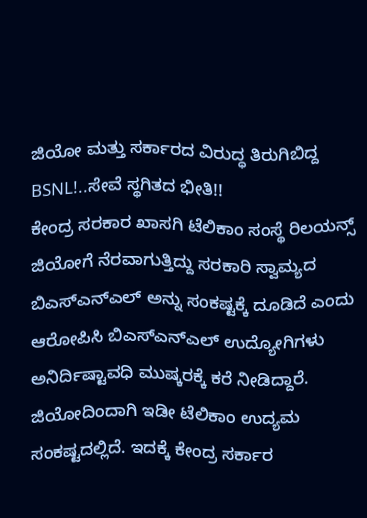ಜಿಯೋ ಮತ್ತು ಸರ್ಕಾರದ ವಿರುದ್ಧ ತಿರುಗಿಬಿದ್ದ BSNL!..ಸೇವೆ ಸ್ಥಗಿತದ ಭೀತಿ!!
ಕೇಂದ್ರ ಸರಕಾರ ಖಾಸಗಿ ಟೆಲಿಕಾಂ ಸಂಸ್ಥೆ ರಿಲಯನ್ಸ್ ಜಿಯೋಗೆ ನೆರವಾಗುತ್ತಿದ್ದು ಸರಕಾರಿ ಸ್ವಾಮ್ಯದ ಬಿಎಸ್ಎನ್ಎಲ್ ಅನ್ನು ಸಂಕಷ್ಟಕ್ಕೆ ದೂಡಿದೆ ಎಂದು ಆರೋಪಿಸಿ ಬಿಎಸ್ಎನ್ಎಲ್ ಉದ್ಯೋಗಿಗಳು ಅನಿರ್ದಿಷ್ಟಾವಧಿ ಮುಷ್ಕರಕ್ಕೆ ಕರೆ ನೀಡಿದ್ದಾರೆ. ಜಿಯೋದಿಂದಾಗಿ ಇಡೀ ಟೆಲಿಕಾಂ ಉದ್ಯಮ ಸಂಕಷ್ಟದಲ್ಲಿದೆ. ಇದಕ್ಕೆ ಕೇಂದ್ರ ಸರ್ಕಾರ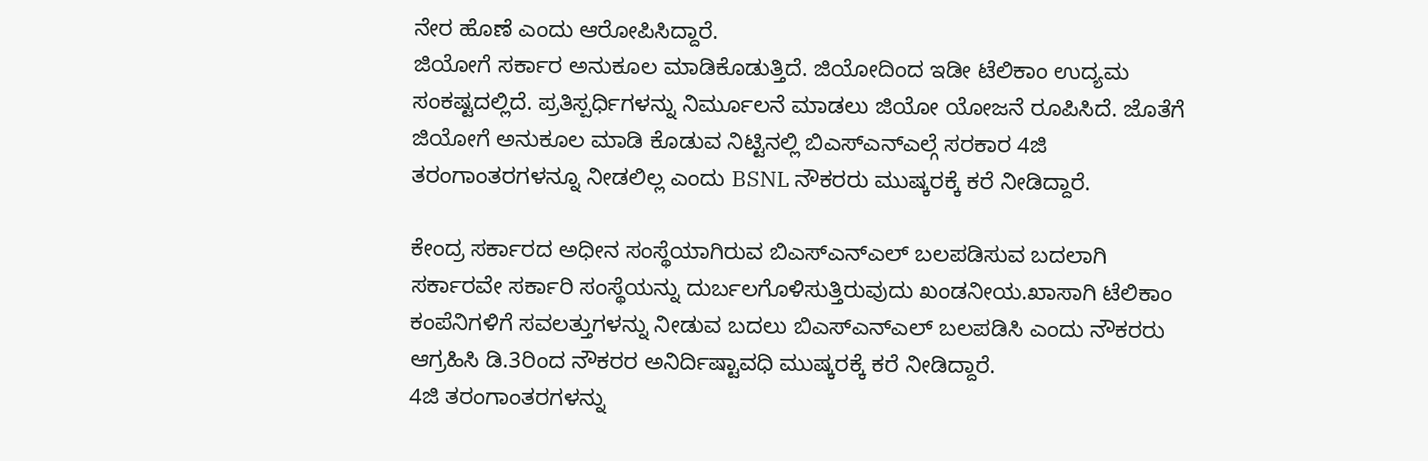ನೇರ ಹೊಣೆ ಎಂದು ಆರೋಪಿಸಿದ್ದಾರೆ.
ಜಿಯೋಗೆ ಸರ್ಕಾರ ಅನುಕೂಲ ಮಾಡಿಕೊಡುತ್ತಿದೆ. ಜಿಯೋದಿಂದ ಇಡೀ ಟೆಲಿಕಾಂ ಉದ್ಯಮ ಸಂಕಷ್ಟದಲ್ಲಿದೆ. ಪ್ರತಿಸ್ಪರ್ಧಿಗಳನ್ನು ನಿರ್ಮೂಲನೆ ಮಾಡಲು ಜಿಯೋ ಯೋಜನೆ ರೂಪಿಸಿದೆ. ಜೊತೆಗೆ ಜಿಯೋಗೆ ಅನುಕೂಲ ಮಾಡಿ ಕೊಡುವ ನಿಟ್ಟಿನಲ್ಲಿ ಬಿಎಸ್ಎನ್ಎಲ್ಗೆ ಸರಕಾರ 4ಜಿ ತರಂಗಾಂತರಗಳನ್ನೂ ನೀಡಲಿಲ್ಲ ಎಂದು BSNL ನೌಕರರು ಮುಷ್ಕರಕ್ಕೆ ಕರೆ ನೀಡಿದ್ದಾರೆ.

ಕೇಂದ್ರ ಸರ್ಕಾರದ ಅಧೀನ ಸಂಸ್ಥೆಯಾಗಿರುವ ಬಿಎಸ್ಎನ್ಎಲ್ ಬಲಪಡಿಸುವ ಬದಲಾಗಿ ಸರ್ಕಾರವೇ ಸರ್ಕಾರಿ ಸಂಸ್ಥೆಯನ್ನು ದುರ್ಬಲಗೊಳಿಸುತ್ತಿರುವುದು ಖಂಡನೀಯ.ಖಾಸಾಗಿ ಟೆಲಿಕಾಂ ಕಂಪೆನಿಗಳಿಗೆ ಸವಲತ್ತುಗಳನ್ನು ನೀಡುವ ಬದಲು ಬಿಎಸ್ಎನ್ಎಲ್ ಬಲಪಡಿಸಿ ಎಂದು ನೌಕರರು ಆಗ್ರಹಿಸಿ ಡಿ.3ರಿಂದ ನೌಕರರ ಅನಿರ್ದಿಷ್ಟಾವಧಿ ಮುಷ್ಕರಕ್ಕೆ ಕರೆ ನೀಡಿದ್ದಾರೆ.
4ಜಿ ತರಂಗಾಂತರಗಳನ್ನು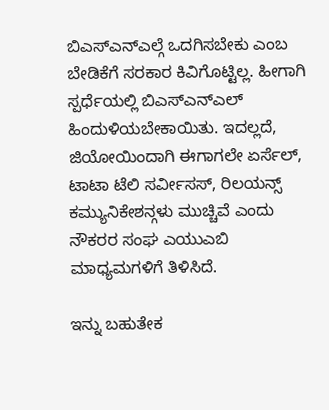ಬಿಎಸ್ಎನ್ಎಲ್ಗೆ ಒದಗಿಸಬೇಕು ಎಂಬ ಬೇಡಿಕೆಗೆ ಸರಕಾರ ಕಿವಿಗೊಟ್ಟಿಲ್ಲ. ಹೀಗಾಗಿ ಸ್ಪರ್ಧೆಯಲ್ಲಿ ಬಿಎಸ್ಎನ್ಎಲ್ ಹಿಂದುಳಿಯಬೇಕಾಯಿತು. ಇದಲ್ಲದೆ, ಜಿಯೋಯಿಂದಾಗಿ ಈಗಾಗಲೇ ಏರ್ಸೆಲ್, ಟಾಟಾ ಟೆಲಿ ಸರ್ವೀಸಸ್, ರಿಲಯನ್ಸ್ ಕಮ್ಯುನಿಕೇಶನ್ಗಳು ಮುಚ್ಚಿವೆ ಎಂದು ನೌಕರರ ಸಂಘ ಎಯುಎಬಿ ಮಾಧ್ಯಮಗಳಿಗೆ ತಿಳಿಸಿದೆ.

ಇನ್ನು ಬಹುತೇಕ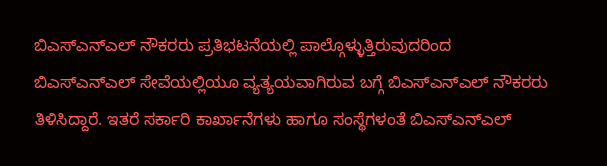ಬಿಎಸ್ಎನ್ಎಲ್ ನೌಕರರು ಪ್ರತಿಭಟನೆಯಲ್ಲಿ ಪಾಲ್ಗೊಳ್ಳುತ್ತಿರುವುದರಿಂದ ಬಿಎಸ್ಎನ್ಎಲ್ ಸೇವೆಯಲ್ಲಿಯೂ ವ್ಯತ್ಯಯವಾಗಿರುವ ಬಗ್ಗೆ ಬಿಎಸ್ಎನ್ಎಲ್ ನೌಕರರು ತಿಳಿಸಿದ್ದಾರೆ. ಇತರೆ ಸರ್ಕಾರಿ ಕಾರ್ಖಾನೆಗಳು ಹಾಗೂ ಸಂಸ್ಥೆಗಳಂತೆ ಬಿಎಸ್ಎನ್ಎಲ್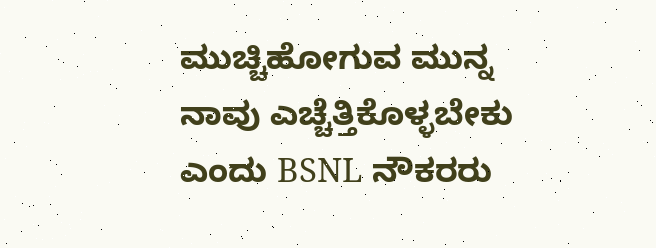ಮುಚ್ಚಿಹೋಗುವ ಮುನ್ನ ನಾವು ಎಚ್ಚೆತ್ತಿಕೊಳ್ಳಬೇಕು ಎಂದು BSNL ನೌಕರರು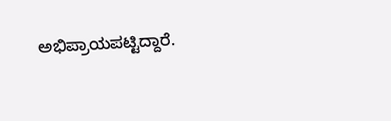ಅಭಿಪ್ರಾಯಪಟ್ಟಿದ್ದಾರೆ.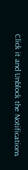Click it and Unblock the Notifications